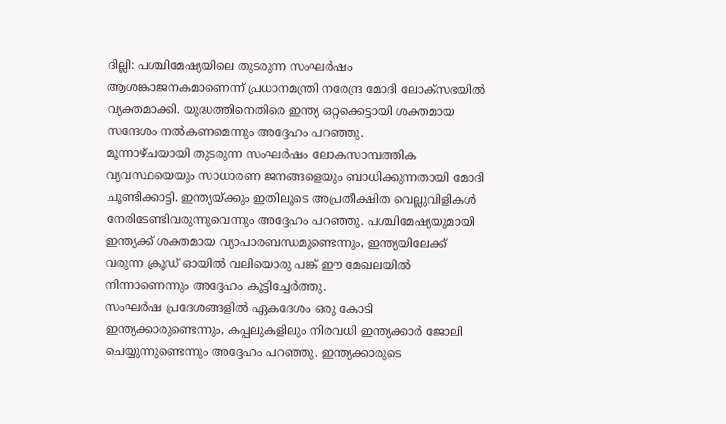ദില്ലി: പശ്ചിമേഷ്യയിലെ തുടരുന്ന സംഘർഷം ആശങ്കാജനകമാണെന്ന് പ്രധാനമന്ത്രി നരേന്ദ്ര മോദി ലോക്സഭയിൽ വ്യക്തമാക്കി. യുദ്ധത്തിനെതിരെ ഇന്ത്യ ഒറ്റക്കെട്ടായി ശക്തമായ സന്ദേശം നൽകണമെന്നും അദ്ദേഹം പറഞ്ഞു.
മൂന്നാഴ്ചയായി തുടരുന്ന സംഘർഷം ലോകസാമ്പത്തിക വ്യവസ്ഥയെയും സാധാരണ ജനങ്ങളെയും ബാധിക്കുന്നതായി മോദി ചൂണ്ടിക്കാട്ടി. ഇന്ത്യയ്ക്കും ഇതിലൂടെ അപ്രതീക്ഷിത വെല്ലുവിളികൾ നേരിടേണ്ടിവരുന്നുവെന്നും അദ്ദേഹം പറഞ്ഞു. പശ്ചിമേഷ്യയുമായി ഇന്ത്യക്ക് ശക്തമായ വ്യാപാരബന്ധമുണ്ടെന്നും, ഇന്ത്യയിലേക്ക് വരുന്ന ക്രൂഡ് ഓയിൽ വലിയൊരു പങ്ക് ഈ മേഖലയിൽ നിന്നാണെന്നും അദ്ദേഹം കൂട്ടിച്ചേർത്തു.
സംഘർഷ പ്രദേശങ്ങളിൽ ഏകദേശം ഒരു കോടി ഇന്ത്യക്കാരുണ്ടെന്നും, കപ്പലുകളിലും നിരവധി ഇന്ത്യക്കാർ ജോലി ചെയ്യുന്നുണ്ടെന്നും അദ്ദേഹം പറഞ്ഞു. ഇന്ത്യക്കാരുടെ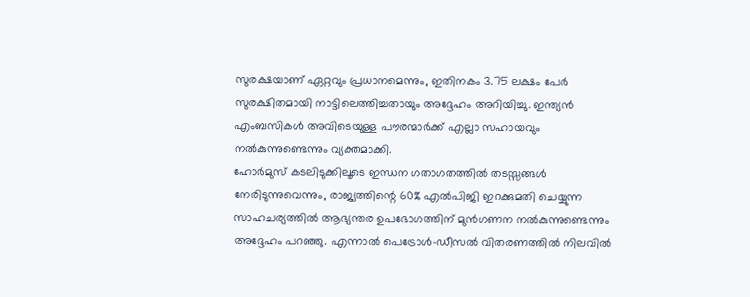സുരക്ഷയാണ് ഏറ്റവും പ്രധാനമെന്നും, ഇതിനകം 3.75 ലക്ഷം പേർ സുരക്ഷിതമായി നാട്ടിലെത്തിച്ചതായും അദ്ദേഹം അറിയിച്ചു. ഇന്ത്യൻ എംബസികൾ അവിടെയുള്ള പൗരന്മാർക്ക് എല്ലാ സഹായവും നൽകുന്നുണ്ടെന്നും വ്യക്തമാക്കി.
ഹോർമുസ് കടലിടുക്കിലൂടെ ഇന്ധന ഗതാഗതത്തിൽ തടസ്സങ്ങൾ നേരിടുന്നുവെന്നും, രാജ്യത്തിന്റെ 60% എൽപിജി ഇറക്കുമതി ചെയ്യുന്ന സാഹചര്യത്തിൽ ആഭ്യന്തര ഉപഭോഗത്തിന് മുൻഗണന നൽകുന്നുണ്ടെന്നും അദ്ദേഹം പറഞ്ഞു. എന്നാൽ പെട്രോൾ-ഡീസൽ വിതരണത്തിൽ നിലവിൽ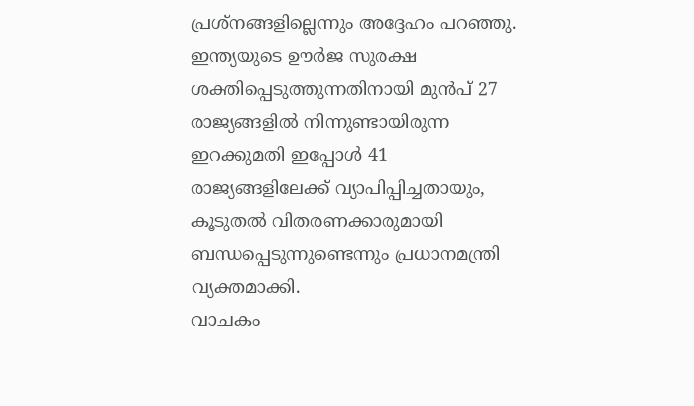പ്രശ്നങ്ങളില്ലെന്നും അദ്ദേഹം പറഞ്ഞു.
ഇന്ത്യയുടെ ഊർജ സുരക്ഷ ശക്തിപ്പെടുത്തുന്നതിനായി മുൻപ് 27 രാജ്യങ്ങളിൽ നിന്നുണ്ടായിരുന്ന ഇറക്കുമതി ഇപ്പോൾ 41 രാജ്യങ്ങളിലേക്ക് വ്യാപിപ്പിച്ചതായും, കൂടുതൽ വിതരണക്കാരുമായി ബന്ധപ്പെടുന്നുണ്ടെന്നും പ്രധാനമന്ത്രി വ്യക്തമാക്കി.
വാചകം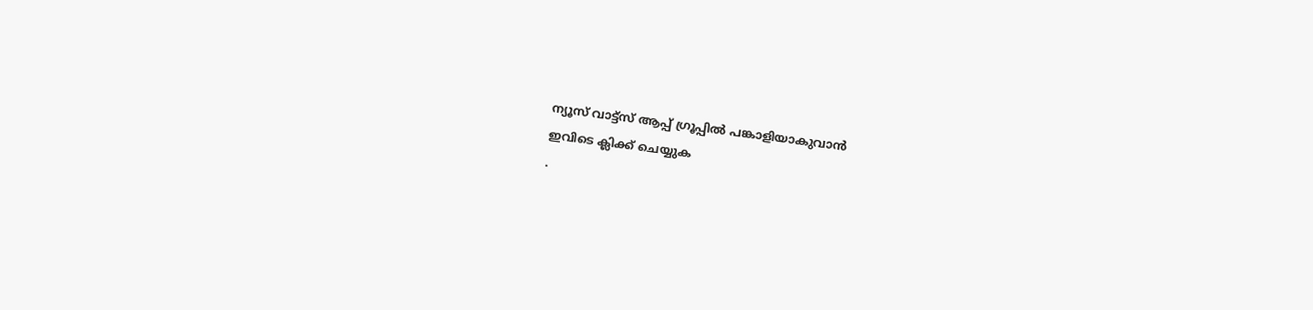ന്യൂസ് വാട്ട്സ് ആപ്പ് ഗ്രൂപ്പിൽ പങ്കാളിയാകുവാൻ
ഇവിടെ ക്ലിക്ക് ചെയ്യുക
.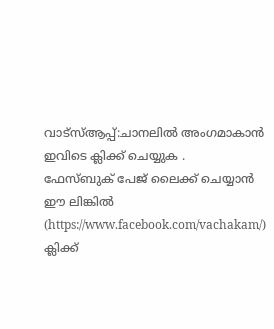വാട്സ്ആപ്പ്:ചാനലിൽ അംഗമാകാൻ ഇവിടെ ക്ലിക്ക് ചെയ്യുക .
ഫേസ്ബുക് പേജ് ലൈക്ക് ചെയ്യാൻ ഈ ലിങ്കിൽ (https://www.facebook.com/vachakam/) ക്ലിക്ക്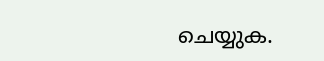ചെയ്യുക.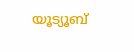യൂട്യൂബ്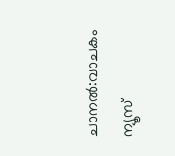ചാനൽ:വാചകം ന്യൂസ്